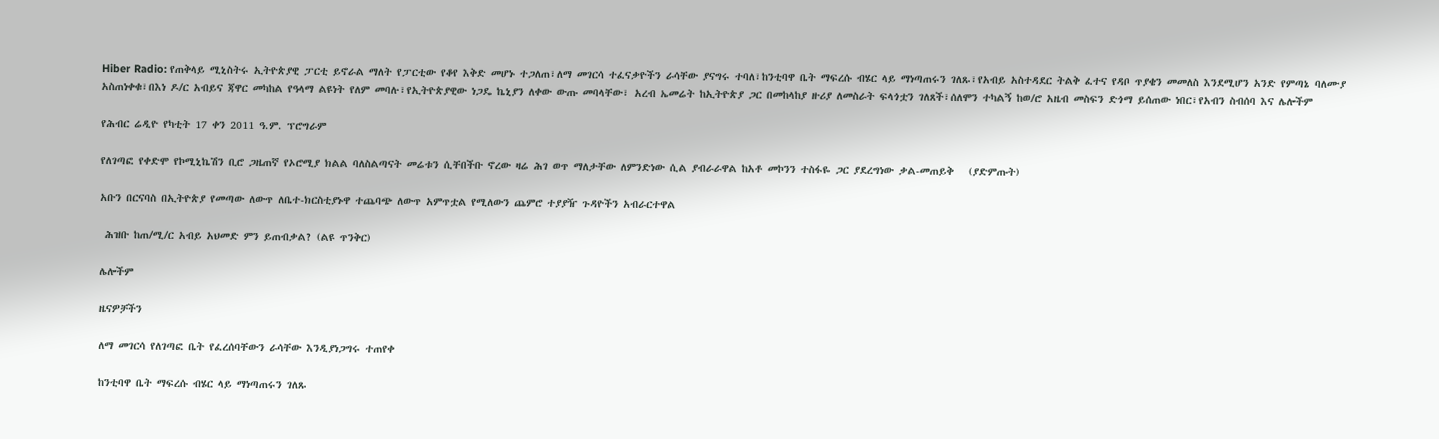Hiber Radio: የጠቅላይ ሚኒስትሩ ኢትዮጵያዊ ፓርቲ ይኖራል ማለት የፓርቲው የቆየ እቅድ መሆኑ ተጋለጠ፣ለማ መገርሳ ተፈናቃዮችን ራሳቸው ያናግሩ ተባለ፣ከንቲባዋ ቤት ማፍረሱ ብሄር ላይ ማነጣጠሩን ገለጹ፣የአብይ አስተዳደር ትልቅ ፈተና የዳቦ ጥያቄን መመለስ እንደሚሆን አንድ የምጣኔ ባለሙያ አስጠነቀቁ፣በእነ ዶ/ር አብይና ጃዋር መካከል የዓላማ ልዩነት የለም መባሉ፣የኢትዮጵያዊው ነጋዴ ኬኒያን ለቀው ውጡ መባላቸው፣ አረብ ኤመሬት ከኢትዮጵያ ጋር በመከላከያ ዙሪያ ለመስራት ፍላጎቷን ገለጸች፣ሰለሞን ተካልኝ ከወ/ሮ አዜብ መስፍን ድጎማ ይሰጠው ነበር፣የአብን ስብሰባ እና ሌሎችም

የሕብር ሬዲዮ የካቲት 17 ቀን 2011 ዓ.ም. ፕሮግራም

የለገጣፎ የቀድሞ የኮሚኒኬሽን ቢሮ ጋዜጠኛ የኦሮሚያ ክልል ባለስልጣናት መሬቱን ሲቸበችቡ ኖረው ዛሬ ሕገ ወጥ ማለታቸው ለምንድነው ሲል ያብራራዋል ከአቶ መኮንን ተስፋዬ ጋር ያደረግነው ቃል-መጠይቅ   (ያድምጡት)

አቡን በርናባስ በኢትዮጵያ የመጣው ለውጥ ለቤተ-ክርስቲያኑዋ ተጨባጭ ለውጥ አምጥቷል የሚለውን ጨምሮ ተያያዥ ጉዳዮችን አብራርተዋል

 ሕዝቡ ከጠ/ሚ/ር አብይ አህመድ ምን ይጠብቃል? (ልዩ ጥንቅር)

ሌሎችም

ዜናዎቻችን

ለማ መገርሳ የለገጣፎ ቤት የፈረሰባቸውን ራሳቸው እንዲያነጋግሩ ተጠየቀ

ከንቲባዋ ቤት ማፍረሱ ብሄር ላይ ማነጣጠሩን ገለጹ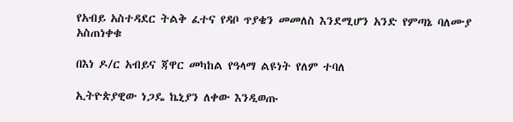የአብይ አስተዳደር ትልቅ ፈተና የዳቦ ጥያቄን መመለስ እንደሚሆን አንድ የምጣኔ ባለሙያ አስጠነቀቁ

በእነ ዶ/ር አብይና ጃዋር መካከል የዓላማ ልዩነት የለም ተባለ

ኢትዮጵያዊው ነጋዴ ኬኒያን ለቀው እንዲወጡ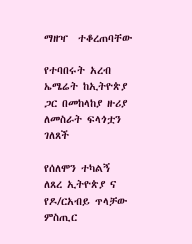ማዘዣ  ተቆረጠባቸው

የተባበሩት አረብ ኤሜሬት ከኢትዮጵያ ጋር በመከላከያ ዙሪያ ለመስራት ፍላጎቷን ገለጸች

የሰለሞን ተካልኝ ለጸረ ኢትዮጵያ ና የዶ/ርአብይ ጥላቻው ምስጢር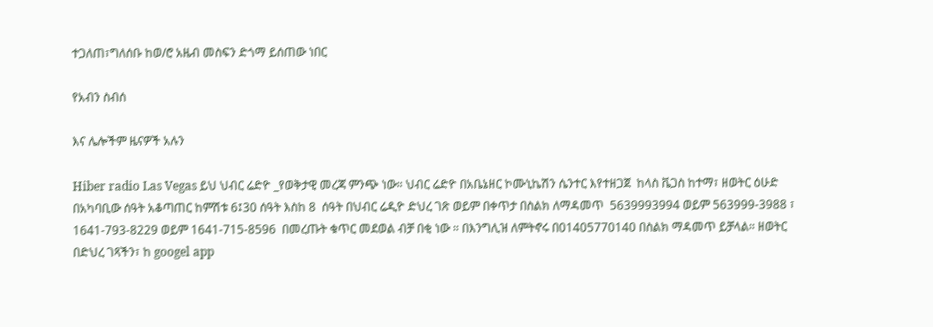ተጋለጠ፣ግለሰቡ ከወ/ሮ አዜብ መስፍን ድጎማ ይሰጠው ነበር

የአብን ስብሰ

እና ሌሎችም ዜናዎች አሉን

Hiber radio Las Vegas ይህ ህብር ሬድዮ _የወቅታዊ መረጃ ምንጭ ነው። ህብር ሬድዮ በአቤኔዘር ኮሙኒኬሽን ሴንተር እየተዘጋጀ  ከላስ ቬጋስ ከተማ፣ ዘወትር ዕሁድ በአካባቢው ሰዓት አቆጣጠር ከምሽቱ 6፤30 ሰዓት እስከ 8  ሰዓት በህብር ሬዲዮ ድህረ ገጽ ወይም በቀጥታ በስልክ ለማዳመጥ  5639993994 ወይም 563999-3988 ፣ 1641-793-8229 ወይም 1641-715-8596  በመረጡት ቁጥር መደወል ብቻ በቂ ነው ። በእንግሊዝ ለምትኖሩ በ01405770140 በስልክ ማዳመጥ ይቻላል። ዘወትር በድህረ ገጻችን፣ ከ googel app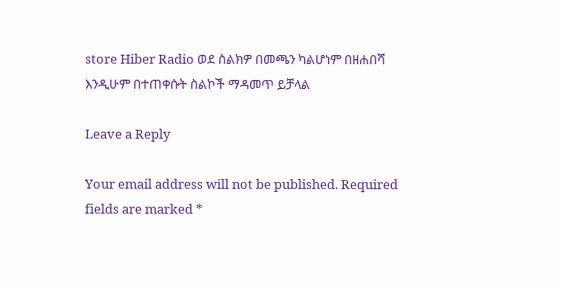store Hiber Radio ወደ ስልክዎ በመጫን ካልሆነም በዘሐበሻ እንዲሁም በተጠቀሱት ስልኮች ማዳመጥ ይቻላል

Leave a Reply

Your email address will not be published. Required fields are marked *